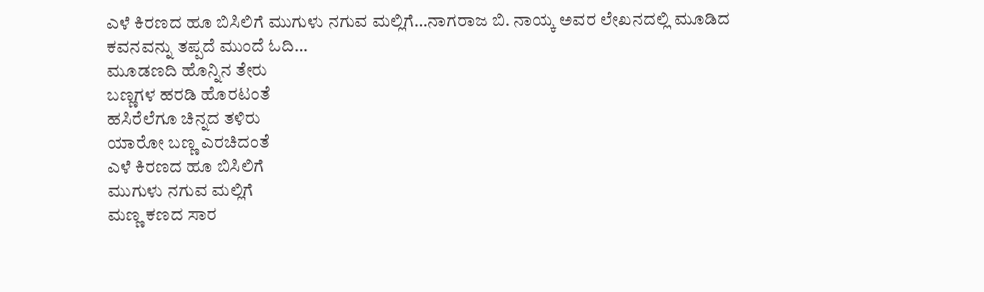ಎಳೆ ಕಿರಣದ ಹೂ ಬಿಸಿಲಿಗೆ ಮುಗುಳು ನಗುವ ಮಲ್ಲಿಗೆ…ನಾಗರಾಜ ಬಿ. ನಾಯ್ಕ ಅವರ ಲೇಖನದಲ್ಲಿ ಮೂಡಿದ ಕವನವನ್ನು ತಪ್ಪದೆ ಮುಂದೆ ಓದಿ…
ಮೂಡಣದಿ ಹೊನ್ನಿನ ತೇರು
ಬಣ್ಣಗಳ ಹರಡಿ ಹೊರಟಂತೆ
ಹಸಿರೆಲೆಗೂ ಚಿನ್ನದ ತಳಿರು
ಯಾರೋ ಬಣ್ಣ ಎರಚಿದಂತೆ
ಎಳೆ ಕಿರಣದ ಹೂ ಬಿಸಿಲಿಗೆ
ಮುಗುಳು ನಗುವ ಮಲ್ಲಿಗೆ
ಮಣ್ಣ ಕಣದ ಸಾರ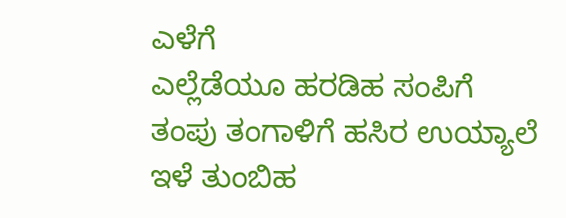ಎಳೆಗೆ
ಎಲ್ಲೆಡೆಯೂ ಹರಡಿಹ ಸಂಪಿಗೆ
ತಂಪು ತಂಗಾಳಿಗೆ ಹಸಿರ ಉಯ್ಯಾಲೆ
ಇಳೆ ತುಂಬಿಹ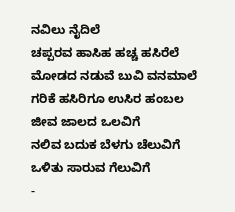ನವಿಲು ನೈದಿಲೆ
ಚಪ್ಪರವ ಹಾಸಿಹ ಹಚ್ಚ ಹಸಿರೆಲೆ
ಮೋಡದ ನಡುವೆ ಬುವಿ ವನಮಾಲೆ
ಗರಿಕೆ ಹಸಿರಿಗೂ ಉಸಿರ ಹಂಬಲ
ಜೀವ ಜಾಲದ ಒಲವಿಗೆ
ನಲಿವ ಬದುಕ ಬೆಳಗು ಚೆಲುವಿಗೆ
ಒಳಿತು ಸಾರುವ ಗೆಲುವಿಗೆ
-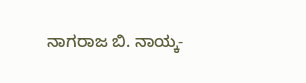ನಾಗರಾಜ ಬಿ. ನಾಯ್ಕ-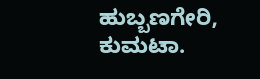ಹುಬ್ಬಣಗೇರಿ, ಕುಮಟಾ.